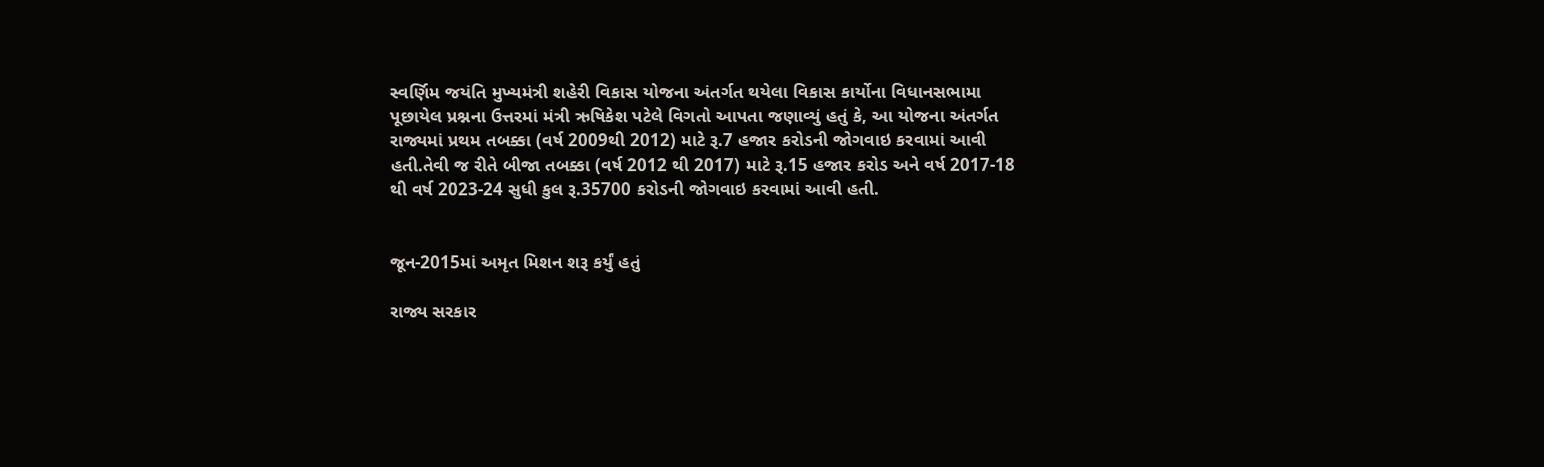સ્વર્ણિમ જયંતિ મુખ્યમંત્રી શહેરી વિકાસ યોજના અંતર્ગત થયેલા વિકાસ કાર્યોના વિધાનસભામા પૂછાયેલ પ્રશ્નના ઉત્તરમાં મંત્રી ઋષિકેશ પટેલે વિગતો આપતા જણાવ્યું હતું કે, આ યોજના અંતર્ગત રાજ્યમાં પ્રથમ તબક્કા (વર્ષ 2009થી 2012) માટે રૂ.7 હજાર કરોડની જોગવાઇ કરવામાં આવી હતી.તેવી જ રીતે બીજા તબક્કા (વર્ષ 2012 થી 2017) માટે રૂ.15 હજાર કરોડ અને વર્ષ 2017-18 થી વર્ષ 2023-24 સુધી કુલ રૂ.35700 કરોડની જોગવાઇ કરવામાં આવી હતી.


જૂન-2015માં અમૃત મિશન શરૂ કર્યું હતું

રાજ્ય સરકાર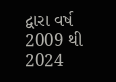દ્વારા વર્ષ 2009 થી 2024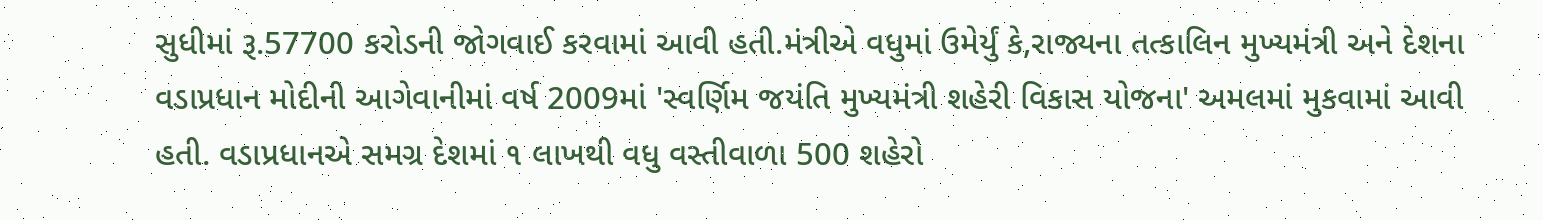સુધીમાં રૂ.57700 કરોડની જોગવાઈ કરવામાં આવી હતી.મંત્રીએ વધુમાં ઉમેર્યું કે,રાજ્યના તત્કાલિન મુખ્યમંત્રી અને દેશના વડાપ્રધાન મોદીની આગેવાનીમાં વર્ષ 2009માં 'સ્વર્ણિમ જયંતિ મુખ્યમંત્રી શહેરી વિકાસ યોજના' અમલમાં મુકવામાં આવી હતી. વડાપ્રધાનએ સમગ્ર દેશમાં ૧ લાખથી વધુ વસ્તીવાળા 500 શહેરો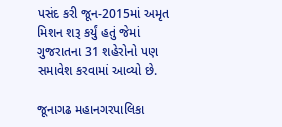પસંદ કરી જૂન-2015માં અમૃત મિશન શરૂ કર્યું હતું જેમાં ગુજરાતના 31 શહેરોનો પણ સમાવેશ કરવામાં આવ્યો છે.

જૂનાગઢ મહાનગરપાલિકા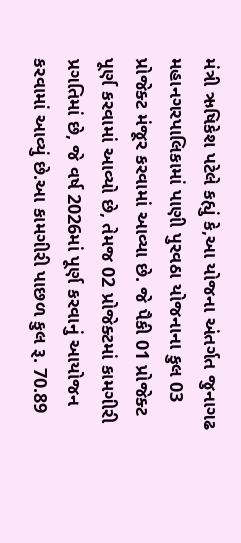મંત્રી ઋષિકેશ પટેલે કહ્યું કે,આ યોજના અંતર્ગત જુનાગઢ મહાનગરપાલિકામાં પાણી પુરવઠા યોજનાના કુલ 03 પ્રોજેક્ટ મંજૂર કરવામાં આવ્યા છે. જે પૈકી 01 પ્રોજેક્ટ પૂર્ણ કરવામાં આવ્યો છે, તેમજ 02 પ્રોજેક્ટમાં કામગીરી પ્રગતિમાં છે, જે વર્ષ 2026માં પૂર્ણ કરવાનું આયોજન કરવામાં આવ્યું છે.આ કામગીરી પાછળ કુલ રૂ. 70.89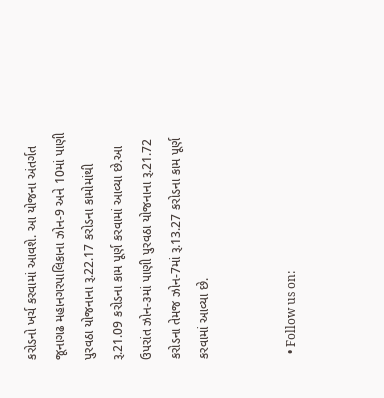કરોડનો ખર્ચ કરવામાં આવશે. આ યોજના અંતર્ગત જૂનાગઢ મહાનગરપાલિકાના ઝોન-9 અને 10માં પાણી પુરવઠા યોજનાના રૂ.22.17 કરોડના કામોમાંથી રૂ.21.09 કરોડના કામ પૂર્ણ કરવામાં આવ્યા છે.આ ઉપરાંત ઝોન-૩માં પાણી પુરવઠા યોજનાના રૂ.21.72 કરોડના તેમજ ઝોન-7માં રૂ.13.27 કરોડના કામ પૂર્ણ કરવામાં આવ્યા છે.


  • Follow us on: